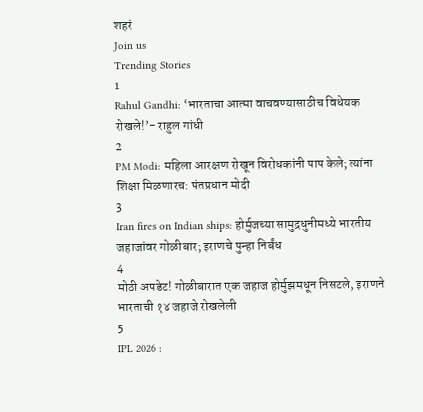शहरं
Join us
Trending Stories
1
Rahul Gandhi: ‘भारताचा आत्मा वाचवण्यासाठीच विधेयक रोखले!’- राहुल गांधी
2
PM Modi: महिला आरक्षण रोखून विरोधकांनी पाप केले; त्यांना शिक्षा मिळणारच: पंतप्रधान मोदी
3
Iran fires on Indian ships: होर्मुजच्या सामुद्रधुनीमध्ये भारतीय जहाजांवर गोळीबार; इराणचे पुन्हा निर्बंध
4
मोठी अपडेट! गोळीबारात एक जहाज होर्मुझमधून निसटले, इराणने भारताची १४ जहाजे रोखलेली
5
IPL 2026 :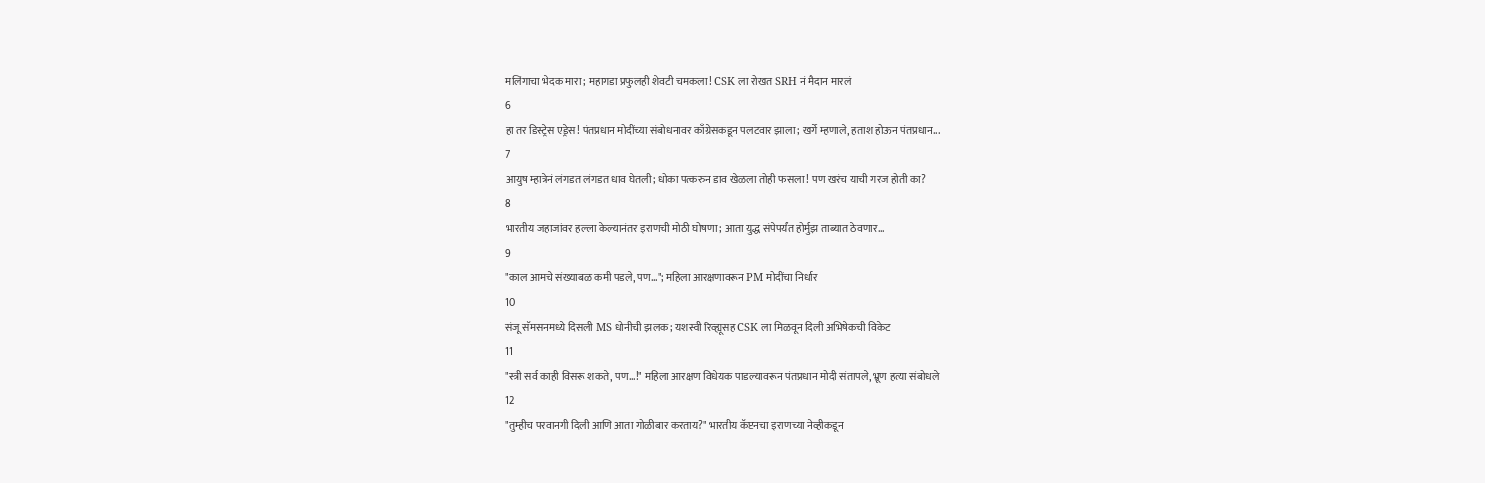मलिंगाचा भेदक मारा; महागडा प्रफुलही शेवटी चमकला! CSK ला रोखत SRH नं मैदान मारलं
6
हा तर डिस्ट्रेस एड्रेस! पंतप्रधान मोदींच्या संबोधनावर काँग्रेसकडून पलटवार झाला; खर्गे म्हणाले, हताश होऊन पंतप्रधान...
7
आयुष म्हात्रेनं लंगडत लंगडत धाव घेतली; धोका पत्करुन डाव खेळला तोही फसला! पण खरंच याची गरज होती का?
8
भारतीय जहाजांवर हल्ला केल्यानंतर इराणची मोठी घोषणा; आता युद्ध संपेपर्यंत होर्मुझ ताब्यात ठेवणार...
9
"काल आमचे संख्याबळ कमी पडले, पण..."; महिला आरक्षणावरून PM मोदींचा निर्धार
10
संजू सॅमसनमध्ये दिसली MS धोनीची झलक; यशस्वी रिव्ह्यूसह CSK ला मिळवून दिली अभिषेकची विकेट
11
"स्त्री सर्व काही विसरू शकते, पण...!" महिला आरक्षण विधेयक पाडल्यावरून पंतप्रधान मोदी संतापले, भ्रूण हत्या संबोधले
12
"तुम्हीच परवानगी दिली आणि आता गोळीबार करताय?" भारतीय कॅप्टनचा इराणच्या नेव्हीकडून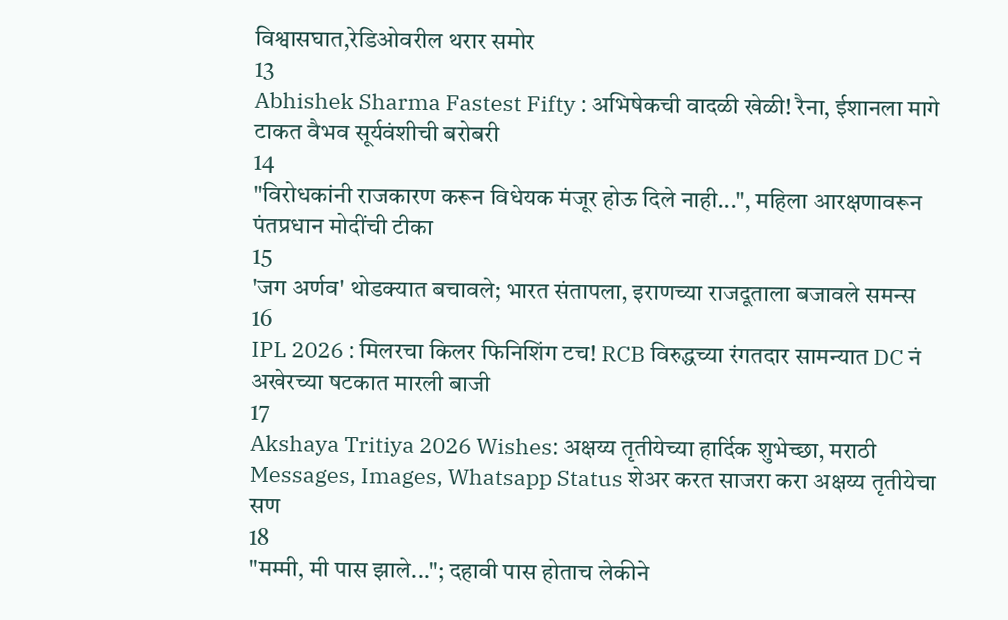विश्वासघात,रेडिओवरील थरार समोर
13
Abhishek Sharma Fastest Fifty : अभिषेकची वादळी खेळी! रैना, ईशानला मागे टाकत वैभव सूर्यवंशीची बरोबरी
14
"विरोधकांनी राजकारण करून विधेयक मंजूर होऊ दिले नाही...", महिला आरक्षणावरून पंतप्रधान मोदींची टीका
15
'जग अर्णव' थोडक्यात बचावले; भारत संतापला, इराणच्या राजदूताला बजावले समन्स
16
IPL 2026 : मिलरचा किलर फिनिशिंग टच! RCB विरुद्धच्या रंगतदार सामन्यात DC नं अखेरच्या षटकात मारली बाजी
17
Akshaya Tritiya 2026 Wishes: अक्षय्य तृतीयेच्या हार्दिक शुभेच्छा, मराठी Messages, Images, Whatsapp Status शेअर करत साजरा करा अक्षय्य तृतीयेचा सण
18
"मम्मी, मी पास झाले..."; दहावी पास होताच लेकीने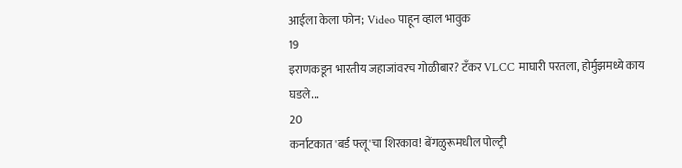आईला केला फोन; Video पाहून व्हाल भावुक
19
इराणकडून भारतीय जहाजांवरच गोळीबार? टँकर VLCC माघारी परतला, होर्मुझमध्ये काय घडले...
20
कर्नाटकात 'बर्ड फ्लू'चा शिरकाव! बेंगळुरूमधील पोल्ट्री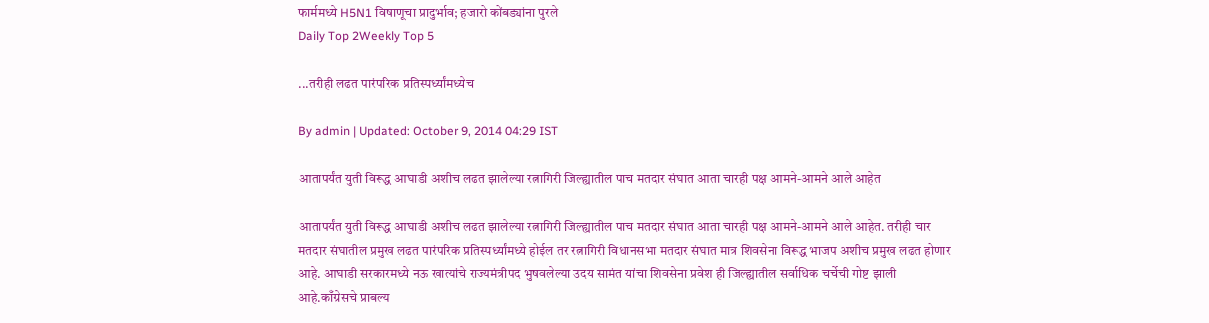फार्ममध्ये H5N1 विषाणूचा प्रादुर्भाव; हजारो कोंबड्यांना पुरले
Daily Top 2Weekly Top 5

...तरीही लढत पारंपरिक प्रतिस्पर्ध्यांमध्येच

By admin | Updated: October 9, 2014 04:29 IST

आतापर्यंत युती विरूद्ध आघाडी अशीच लढत झालेल्या रत्नागिरी जिल्ह्यातील पाच मतदार संघात आता चारही पक्ष आमने-आमने आले आहेत

आतापर्यंत युती विरूद्ध आघाडी अशीच लढत झालेल्या रत्नागिरी जिल्ह्यातील पाच मतदार संघात आता चारही पक्ष आमने-आमने आले आहेत. तरीही चार मतदार संघातील प्रमुख लढत पारंपरिक प्रतिस्पर्ध्यांमध्ये होईल तर रत्नागिरी विधानसभा मतदार संघात मात्र शिवसेना विरूद्ध भाजप अशीच प्रमुख लढत होणार आहे. आघाडी सरकारमध्ये नऊ खात्यांचे राज्यमंत्रीपद भुषवलेल्या उदय सामंत यांचा शिवसेना प्रवेश ही जिल्ह्यातील सर्वाधिक चर्चेची गोष्ट झाली आहे.काँग्रेसचे प्राबल्य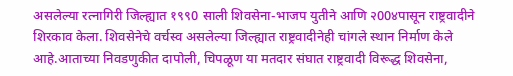असलेल्या रत्नागिरी जिल्ह्यात १९९0 साली शिवसेना-भाजप युतीने आणि २00४पासून राष्ट्रवादीने शिरकाव केला. शिवसेनेचे वर्चस्व असलेल्या जिल्ह्यात राष्ट्रवादीनेही चांगले स्थान निर्माण केले आहे.आताच्या निवडणुकीत दापोली, चिपळूण या मतदार संघात राष्ट्रवादी विरूद्ध शिवसेना,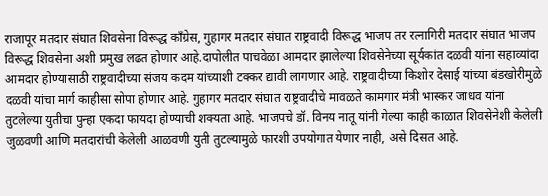राजापूर मतदार संघात शिवसेना विरूद्ध काँग्रेस, गुहागर मतदार संघात राष्ट्रवादी विरूद्ध भाजप तर रत्नागिरी मतदार संघात भाजप विरूद्ध शिवसेना अशी प्रमुख लढत होणार आहे.दापोलीत पाचवेळा आमदार झालेल्या शिवसेनेच्या सूर्यकांत दळवी यांना सहाव्यांदा आमदार होण्यासाठी राष्ट्रवादीच्या संजय कदम यांच्याशी टक्कर द्यावी लागणार आहे. राष्ट्रवादीच्या किशोर देसाई यांच्या बंडखोरीमुळे दळवी यांचा मार्ग काहीसा सोपा होणार आहे. गुहागर मतदार संघात राष्ट्रवादीचे मावळते कामगार मंत्री भास्कर जाधव यांना तुटलेल्या युतीचा पुन्हा एकदा फायदा होण्याची शक्यता आहे. भाजपचे डॉ. विनय नातू यांनी गेल्या काही काळात शिवसेनेशी केलेली जुळवणी आणि मतदारांची केलेली आळवणी युती तुटल्यामुळे फारशी उपयोगात येणार नाही, असे दिसत आहे.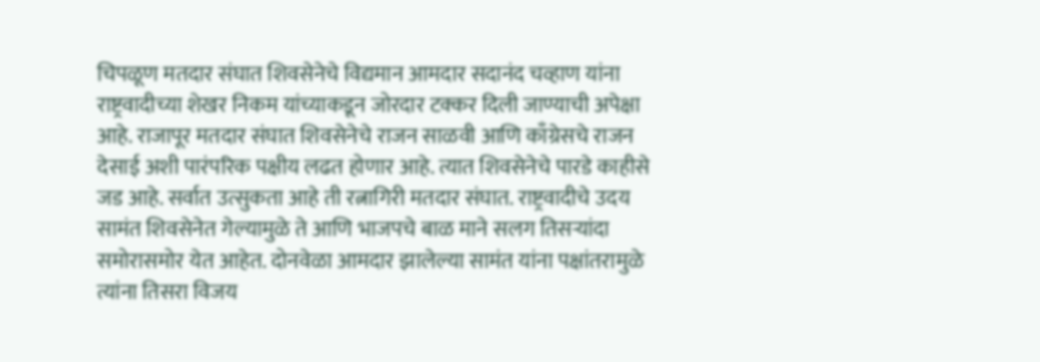चिपळूण मतदार संघात शिवसेनेचे विद्यमान आमदार सदानंद चव्हाण यांना राष्ट्रवादीच्या शेखर निकम यांच्याकडून जोरदार टक्कर दिली जाण्याची अपेक्षा आहे. राजापूर मतदार संघात शिवसेनेचे राजन साळवी आणि काँग्रेसचे राजन देसाई अशी पारंपरिक पक्षीय लढत होणार आहे. त्यात शिवसेनेचे पारडे काहीसे जड आहे. सर्वात उत्सुकता आहे ती रत्नागिरी मतदार संघात. राष्ट्रवादीचे उदय सामंत शिवसेनेत गेल्यामुळे ते आणि भाजपचे बाळ माने सलग तिसऱ्यांदा समोरासमोर येत आहेत. दोनवेळा आमदार झालेल्या सामंत यांना पक्षांतरामुळे त्यांना तिसरा विजय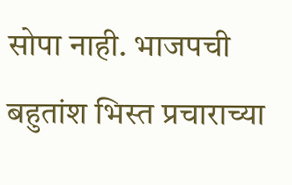सोपा नाही. भाजपची बहुतांश भिस्त प्रचाराच्या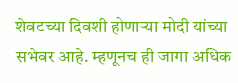शेवटच्या दिवशी होणाऱ्या मोदी यांच्या सभेवर आहे. म्हणूनच ही जागा अधिक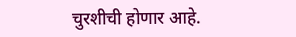चुरशीची होणार आहे.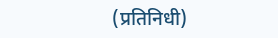(प्रतिनिधी)